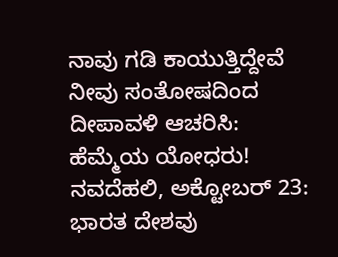ನಾವು ಗಡಿ ಕಾಯುತ್ತಿದ್ದೇವೆ ನೀವು ಸಂತೋಷದಿಂದ ದೀಪಾವಳಿ ಆಚರಿಸಿ: ಹೆಮ್ಮೆಯ ಯೋಧರು!
ನವದೆಹಲಿ, ಅಕ್ಟೋಬರ್ 23: ಭಾರತ ದೇಶವು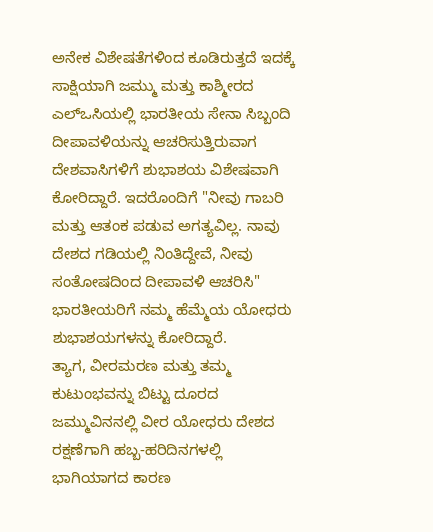ಅನೇಕ ವಿಶೇಷತೆಗಳಿಂದ ಕೂಡಿರುತ್ತದೆ ಇದಕ್ಕೆ ಸಾಕ್ಷಿಯಾಗಿ ಜಮ್ಮು ಮತ್ತು ಕಾಶ್ಮೀರದ ಎಲ್ಒಸಿಯಲ್ಲಿ ಭಾರತೀಯ ಸೇನಾ ಸಿಬ್ಬಂದಿ ದೀಪಾವಳಿಯನ್ನು ಆಚರಿಸುತ್ತಿರುವಾಗ ದೇಶವಾಸಿಗಳಿಗೆ ಶುಭಾಶಯ ವಿಶೇಷವಾಗಿ ಕೋರಿದ್ದಾರೆ. ಇದರೊಂದಿಗೆ "ನೀವು ಗಾಬರಿ ಮತ್ತು ಆತಂಕ ಪಡುವ ಅಗತ್ಯವಿಲ್ಲ. ನಾವು ದೇಶದ ಗಡಿಯಲ್ಲಿ ನಿಂತಿದ್ದೇವೆ, ನೀವು ಸಂತೋಷದಿಂದ ದೀಪಾವಳಿ ಆಚರಿಸಿ" ಭಾರತೀಯರಿಗೆ ನಮ್ಮ ಹೆಮ್ಮೆಯ ಯೋಧರು ಶುಭಾಶಯಗಳನ್ನು ಕೋರಿದ್ದಾರೆ.
ತ್ಯಾಗ, ವೀರಮರಣ ಮತ್ತು ತಮ್ಮ ಕುಟುಂಭವನ್ನು ಬಿಟ್ಟು ದೂರದ ಜಮ್ಮುವಿನನಲ್ಲಿ ವೀರ ಯೋಧರು ದೇಶದ ರಕ್ಷಣೆಗಾಗಿ ಹಬ್ಬ-ಹರಿದಿನಗಳಲ್ಲಿ ಭಾಗಿಯಾಗದ ಕಾರಣ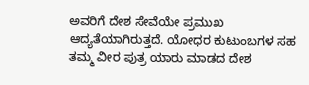ಅವರಿಗೆ ದೇಶ ಸೇವೆಯೇ ಪ್ರಮುಖ ಆದ್ಯತೆಯಾಗಿರುತ್ತದೆ. ಯೋಧರ ಕುಟುಂಬಗಳ ಸಹ ತಮ್ಮ ವೀರ ಪುತ್ರ ಯಾರು ಮಾಡದ ದೇಶ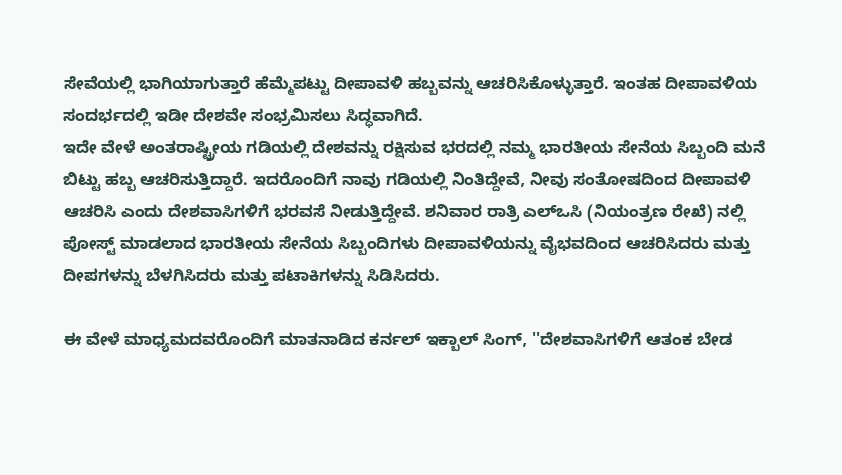ಸೇವೆಯಲ್ಲಿ ಭಾಗಿಯಾಗುತ್ತಾರೆ ಹೆಮ್ಮೆಪಟ್ಟು ದೀಪಾವಳಿ ಹಬ್ಬವನ್ನು ಆಚರಿಸಿಕೊಳ್ಳುತ್ತಾರೆ. ಇಂತಹ ದೀಪಾವಳಿಯ ಸಂದರ್ಭದಲ್ಲಿ ಇಡೀ ದೇಶವೇ ಸಂಭ್ರಮಿಸಲು ಸಿದ್ಧವಾಗಿದೆ.
ಇದೇ ವೇಳೆ ಅಂತರಾಷ್ಟ್ರೀಯ ಗಡಿಯಲ್ಲಿ ದೇಶವನ್ನು ರಕ್ಷಿಸುವ ಭರದಲ್ಲಿ ನಮ್ಮ ಭಾರತೀಯ ಸೇನೆಯ ಸಿಬ್ಬಂದಿ ಮನೆ ಬಿಟ್ಟು ಹಬ್ಬ ಆಚರಿಸುತ್ತಿದ್ದಾರೆ. ಇದರೊಂದಿಗೆ ನಾವು ಗಡಿಯಲ್ಲಿ ನಿಂತಿದ್ದೇವೆ, ನೀವು ಸಂತೋಷದಿಂದ ದೀಪಾವಳಿ ಆಚರಿಸಿ ಎಂದು ದೇಶವಾಸಿಗಳಿಗೆ ಭರವಸೆ ನೀಡುತ್ತಿದ್ದೇವೆ. ಶನಿವಾರ ರಾತ್ರಿ ಎಲ್ಒಸಿ (ನಿಯಂತ್ರಣ ರೇಖೆ) ನಲ್ಲಿ ಪೋಸ್ಟ್ ಮಾಡಲಾದ ಭಾರತೀಯ ಸೇನೆಯ ಸಿಬ್ಬಂದಿಗಳು ದೀಪಾವಳಿಯನ್ನು ವೈಭವದಿಂದ ಆಚರಿಸಿದರು ಮತ್ತು ದೀಪಗಳನ್ನು ಬೆಳಗಿಸಿದರು ಮತ್ತು ಪಟಾಕಿಗಳನ್ನು ಸಿಡಿಸಿದರು.

ಈ ವೇಳೆ ಮಾಧ್ಯಮದವರೊಂದಿಗೆ ಮಾತನಾಡಿದ ಕರ್ನಲ್ ಇಕ್ಬಾಲ್ ಸಿಂಗ್, ''ದೇಶವಾಸಿಗಳಿಗೆ ಆತಂಕ ಬೇಡ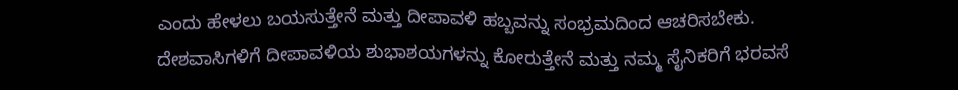ಎಂದು ಹೇಳಲು ಬಯಸುತ್ತೇನೆ ಮತ್ತು ದೀಪಾವಳಿ ಹಬ್ಬವನ್ನು ಸಂಭ್ರಮದಿಂದ ಆಚರಿಸಬೇಕು. ದೇಶವಾಸಿಗಳಿಗೆ ದೀಪಾವಳಿಯ ಶುಭಾಶಯಗಳನ್ನು ಕೋರುತ್ತೇನೆ ಮತ್ತು ನಮ್ಮ ಸೈನಿಕರಿಗೆ ಭರವಸೆ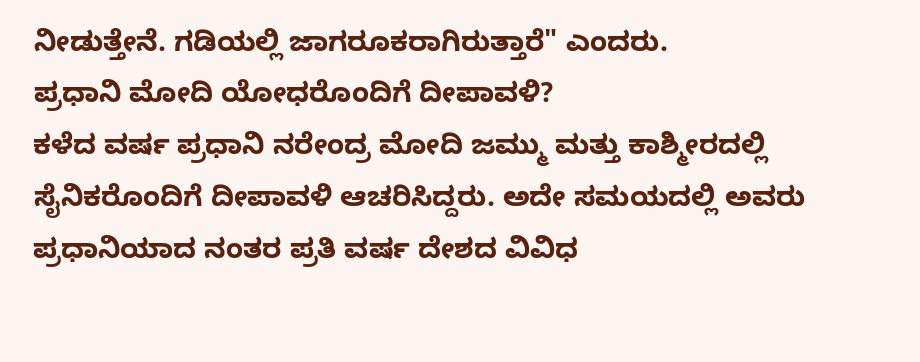ನೀಡುತ್ತೇನೆ. ಗಡಿಯಲ್ಲಿ ಜಾಗರೂಕರಾಗಿರುತ್ತಾರೆ" ಎಂದರು.
ಪ್ರಧಾನಿ ಮೋದಿ ಯೋಧರೊಂದಿಗೆ ದೀಪಾವಳಿ?
ಕಳೆದ ವರ್ಷ ಪ್ರಧಾನಿ ನರೇಂದ್ರ ಮೋದಿ ಜಮ್ಮು ಮತ್ತು ಕಾಶ್ಮೀರದಲ್ಲಿ ಸೈನಿಕರೊಂದಿಗೆ ದೀಪಾವಳಿ ಆಚರಿಸಿದ್ದರು. ಅದೇ ಸಮಯದಲ್ಲಿ ಅವರು ಪ್ರಧಾನಿಯಾದ ನಂತರ ಪ್ರತಿ ವರ್ಷ ದೇಶದ ವಿವಿಧ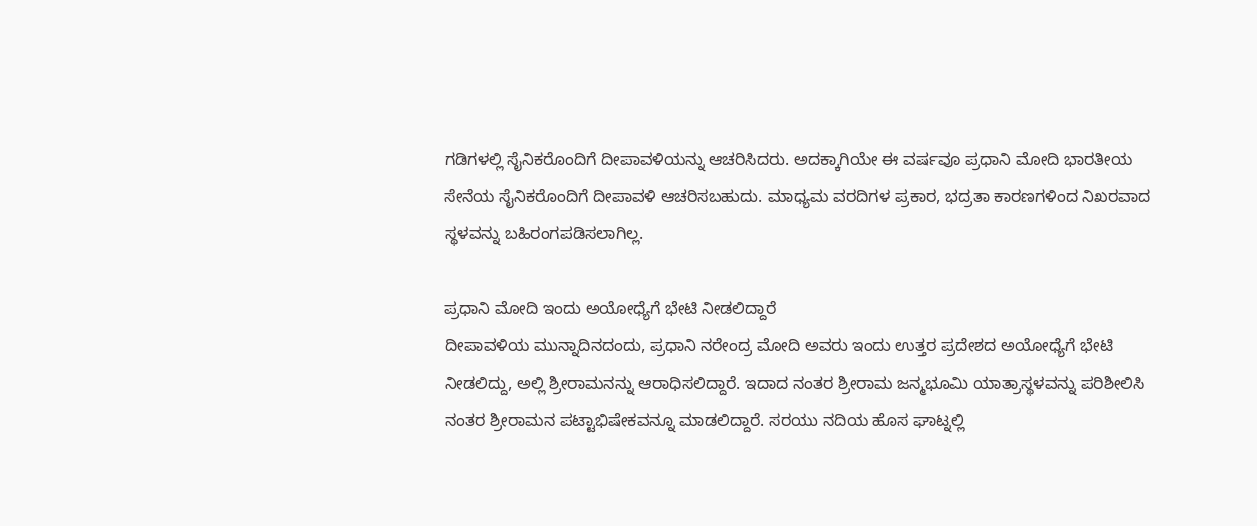ಗಡಿಗಳಲ್ಲಿ ಸೈನಿಕರೊಂದಿಗೆ ದೀಪಾವಳಿಯನ್ನು ಆಚರಿಸಿದರು. ಅದಕ್ಕಾಗಿಯೇ ಈ ವರ್ಷವೂ ಪ್ರಧಾನಿ ಮೋದಿ ಭಾರತೀಯ ಸೇನೆಯ ಸೈನಿಕರೊಂದಿಗೆ ದೀಪಾವಳಿ ಆಚರಿಸಬಹುದು. ಮಾಧ್ಯಮ ವರದಿಗಳ ಪ್ರಕಾರ, ಭದ್ರತಾ ಕಾರಣಗಳಿಂದ ನಿಖರವಾದ ಸ್ಥಳವನ್ನು ಬಹಿರಂಗಪಡಿಸಲಾಗಿಲ್ಲ.

ಪ್ರಧಾನಿ ಮೋದಿ ಇಂದು ಅಯೋಧ್ಯೆಗೆ ಭೇಟಿ ನೀಡಲಿದ್ದಾರೆ
ದೀಪಾವಳಿಯ ಮುನ್ನಾದಿನದಂದು, ಪ್ರಧಾನಿ ನರೇಂದ್ರ ಮೋದಿ ಅವರು ಇಂದು ಉತ್ತರ ಪ್ರದೇಶದ ಅಯೋಧ್ಯೆಗೆ ಭೇಟಿ ನೀಡಲಿದ್ದು, ಅಲ್ಲಿ ಶ್ರೀರಾಮನನ್ನು ಆರಾಧಿಸಲಿದ್ದಾರೆ. ಇದಾದ ನಂತರ ಶ್ರೀರಾಮ ಜನ್ಮಭೂಮಿ ಯಾತ್ರಾಸ್ಥಳವನ್ನು ಪರಿಶೀಲಿಸಿ ನಂತರ ಶ್ರೀರಾಮನ ಪಟ್ಟಾಭಿಷೇಕವನ್ನೂ ಮಾಡಲಿದ್ದಾರೆ. ಸರಯು ನದಿಯ ಹೊಸ ಘಾಟ್ನಲ್ಲಿ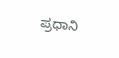ಪ್ರಧಾನಿ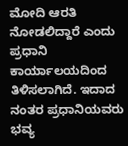ಮೋದಿ ಆರತಿ ನೋಡಲಿದ್ದಾರೆ ಎಂದು ಪ್ರಧಾನಿ ಕಾರ್ಯಾಲಯದಿಂದ ತಿಳಿಸಲಾಗಿದೆ. ಇದಾದ ನಂತರ ಪ್ರಧಾನಿಯವರು ಭವ್ಯ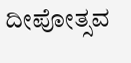ದೀಪೋತ್ಸವ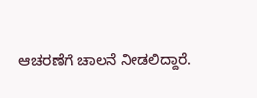ಆಚರಣೆಗೆ ಚಾಲನೆ ನೀಡಲಿದ್ದಾರೆ.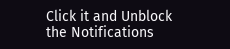Click it and Unblock the Notifications